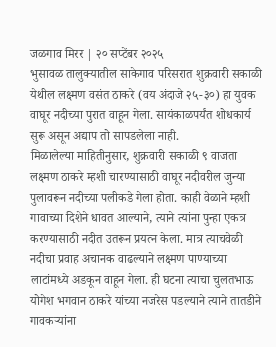जळगाव मिरर | २० सप्टेंबर २०२५
भुसावळ तालुक्यातील साकेगाव परिसरात शुक्रवारी सकाळी येथील लक्ष्मण वसंत ठाकरे (वय अंदाजे २५-३०) हा युवक वाघूर नदीच्या पुरात वाहून गेला. सायंकाळपर्यंत शोधकार्य सुरू असून अद्याप तो सापडलेला नाही.
मिळालेल्या माहितीनुसार, शुक्रवारी सकाळी ९ वाजता लक्ष्मण ठाकरे म्हशी चारण्यासाठी वाघूर नदीवरील जुन्या पुलावरून नदीच्या पलीकडे गेला होता. काही वेळाने म्हशी गावाच्या दिशेने धावत आल्याने, त्याने त्यांना पुन्हा एकत्र करण्यासाठी नदीत उतरून प्रयत्न केला. मात्र त्याचवेळी नदीचा प्रवाह अचानक वाढल्याने लक्ष्मण पाण्याच्या लाटांमध्ये अडकून वाहून गेला. ही घटना त्याचा चुलतभाऊ योगेश भगवान ठाकरे यांच्या नजरेस पडल्याने त्याने तातडीने गावकऱ्यांना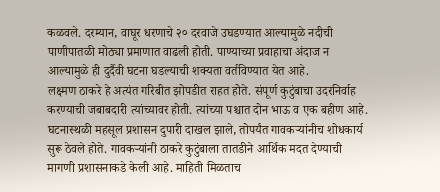कळवले. दरम्यान, वाघूर धरणाचे २० दरवाजे उघडण्यात आल्यामुळे नदीची पाणीपातळी मोठ्या प्रमाणात वाढली होती. पाण्याच्या प्रवाहाचा अंदाज न आल्यामुळे ही दुर्दैवी घटना घडल्याची शक्यता वर्तविण्यात येत आहे.
लक्ष्मण ठाकरे हे अत्यंत गरिबीत झोपडीत राहत होते. संपूर्ण कुटुंबाचा उदरनिर्वाह करण्याची जबाबदारी त्यांच्यावर होती. त्यांच्या पश्चात दोन भाऊ व एक बहीण आहे. घटनास्थळी महसूल प्रशासन दुपारी दाखल झाले, तोपर्यंत गावकऱ्यांनीच शोधकार्य सुरू ठेवले होते. गावकऱ्यांनी ठाकरे कुटुंबाला तातडीने आर्थिक मदत देण्याची मागणी प्रशासनाकडे केली आहे. माहिती मिळताच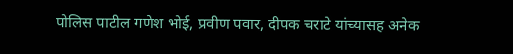पोलिस पाटील गणेश भोई, प्रवीण पवार, दीपक चराटे यांच्यासह अनेक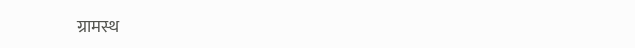ग्रामस्थ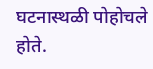घटनास्थळी पोहोचले होते.